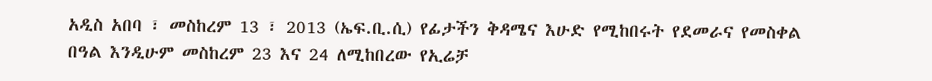አዲስ አበባ ፣ መስከረም 13 ፣ 2013 (ኤፍ.ቢ.ሲ) የፊታችን ቅዳሜና እሁድ የሚከበሩት የደመራና የመስቀል በዓል እንዲሁም መስከረም 23 እና 24 ለሚከበረው የኢሬቻ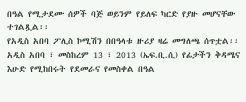በዓል የሚታደሙ ሰዎች ባጅ ወይንም የይለፍ ካርድ የያዙ መሆናቸው ተገልጿል፡፡
የአዲስ አበባ ፖሊስ ኮሚሽን በበዓላቱ ዙሪያ ዛሬ መግለጫ ሰጥቷል፡፡
አዲስ አበባ ፣ መስከረም 13 ፣ 2013 (ኤፍ.ቢ.ሲ) የፊታችን ቅዳሜና እሁድ የሚከበሩት የደመራና የመስቀል በዓል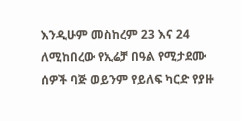እንዲሁም መስከረም 23 እና 24 ለሚከበረው የኢሬቻ በዓል የሚታደሙ ሰዎች ባጅ ወይንም የይለፍ ካርድ የያዙ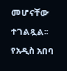መሆናቸው ተገልጿል፡፡
የአዲስ አበባ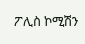ፖሊስ ኮሚሽን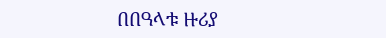በበዓላቱ ዙሪያ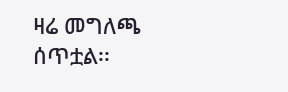ዛሬ መግለጫ ሰጥቷል፡፡